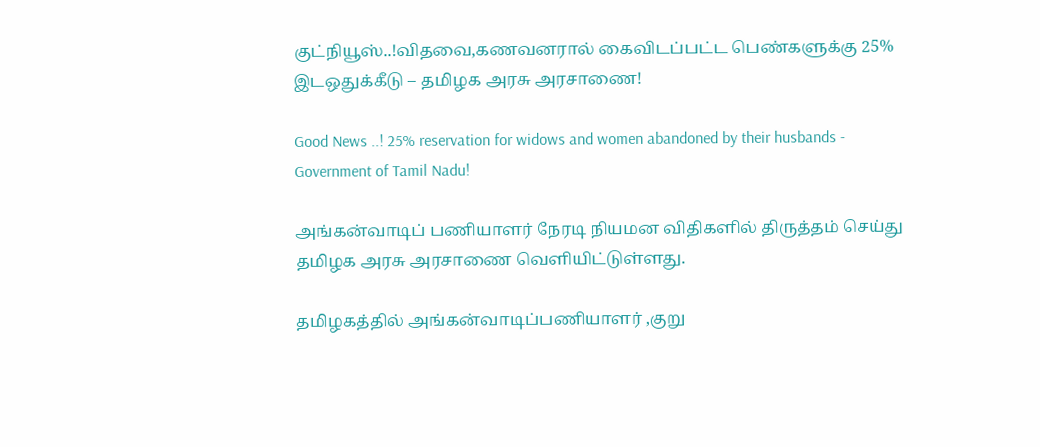குட்நியூஸ்..!விதவை,கணவனரால் கைவிடப்பட்ட பெண்களுக்கு 25% இடஒதுக்கீடு – தமிழக அரசு அரசாணை!

Good News ..! 25% reservation for widows and women abandoned by their husbands - Government of Tamil Nadu!

அங்கன்வாடிப் பணியாளர் நேரடி நியமன விதிகளில் திருத்தம் செய்து தமிழக அரசு அரசாணை வெளியிட்டுள்ளது.

தமிழகத்தில் அங்கன்வாடிப்பணியாளர் ,குறு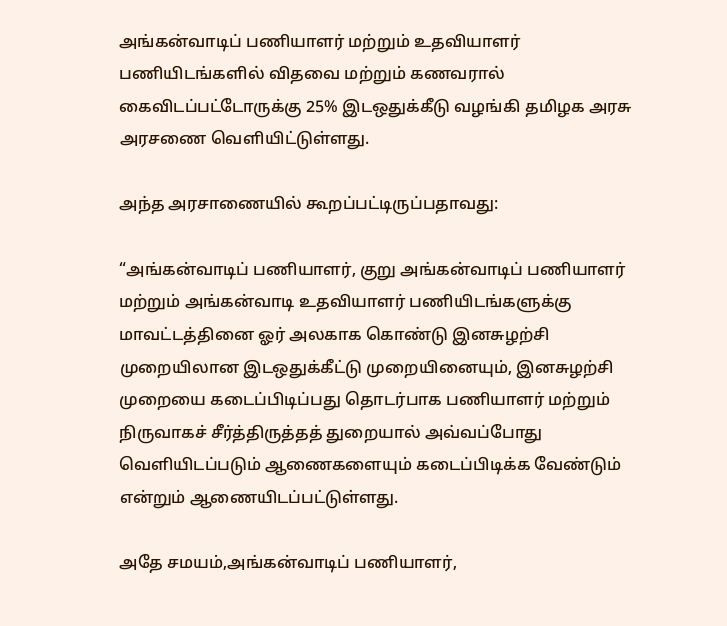அங்கன்வாடிப் பணியாளர் மற்றும் உதவியாளர் பணியிடங்களில் விதவை மற்றும் கணவரால் கைவிடப்பட்டோருக்கு 25% இடஒதுக்கீடு வழங்கி தமிழக அரசு அரசணை வெளியிட்டுள்ளது.

அந்த அரசாணையில் கூறப்பட்டிருப்பதாவது:

“அங்கன்வாடிப் பணியாளர், குறு அங்கன்வாடிப் பணியாளர் மற்றும் அங்கன்வாடி உதவியாளர் பணியிடங்களுக்கு மாவட்டத்தினை ஓர் அலகாக கொண்டு இனசுழற்சி முறையிலான இடஒதுக்கீட்டு முறையினையும், இனசுழற்சி முறையை கடைப்பிடிப்பது தொடர்பாக பணியாளர் மற்றும் நிருவாகச் சீர்த்திருத்தத் துறையால் அவ்வப்போது வெளியிடப்படும் ஆணைகளையும் கடைப்பிடிக்க வேண்டும் என்றும் ஆணையிடப்பட்டுள்ளது.

அதே சமயம்,அங்கன்வாடிப் பணியாளர்,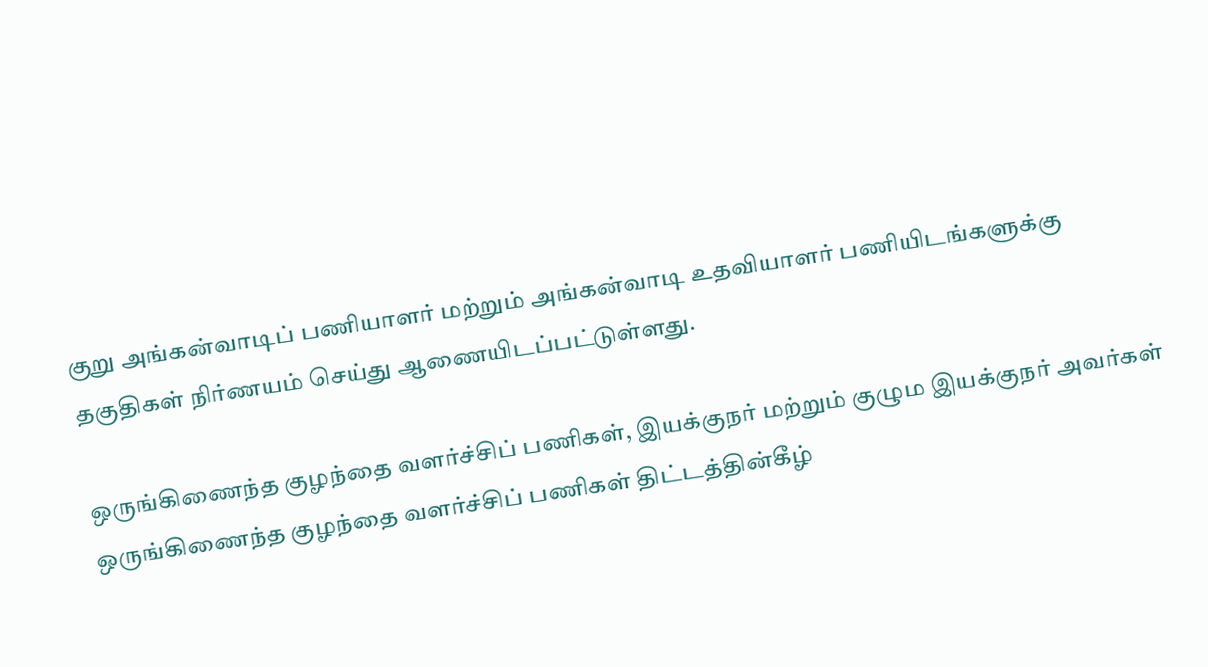குறு அங்கன்வாடிப் பணியாளர் மற்றும் அங்கன்வாடி உதவியாளர் பணியிடங்களுக்கு தகுதிகள் நிர்ணயம் செய்து ஆணையிடப்பட்டுள்ளது.

ஒருங்கிணைந்த குழந்தை வளர்ச்சிப் பணிகள், இயக்குநர் மற்றும் குழும இயக்குநர் அவர்கள் ஒருங்கிணைந்த குழந்தை வளர்ச்சிப் பணிகள் திட்டத்தின்கீழ்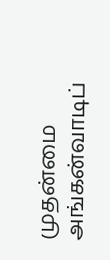முதன்மை அங்கன்வாடிப்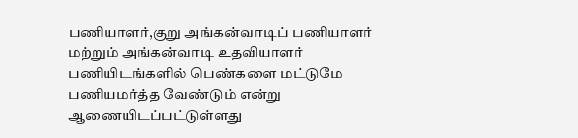பணியாளர்,குறு அங்கன்வாடிப் பணியாளர் மற்றும் அங்கன்வாடி உதவியாளர் பணியிடங்களில் பெண்களை மட்டுமே பணியமர்த்த வேண்டும் என்று ஆணையிடப்பட்டுள்ளது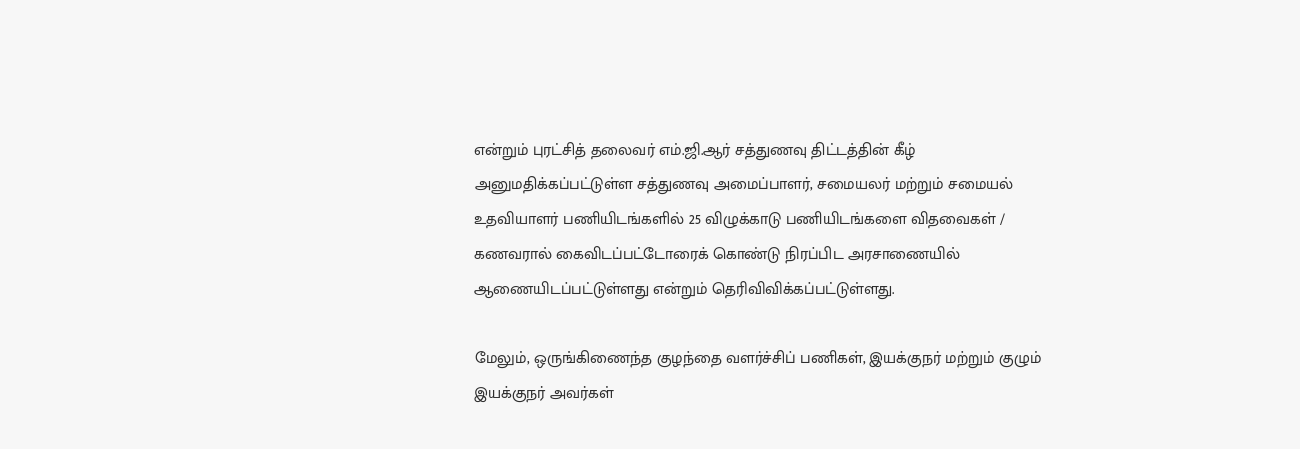என்றும் புரட்சித் தலைவர் எம்.ஜி.ஆர் சத்துணவு திட்டத்தின் கீழ் அனுமதிக்கப்பட்டுள்ள சத்துணவு அமைப்பாளர், சமையலர் மற்றும் சமையல் உதவியாளர் பணியிடங்களில் 25 விழுக்காடு பணியிடங்களை விதவைகள் / கணவரால் கைவிடப்பட்டோரைக் கொண்டு நிரப்பிட அரசாணையில் ஆணையிடப்பட்டுள்ளது என்றும் தெரிவிவிக்கப்பட்டுள்ளது.

மேலும், ஒருங்கிணைந்த குழந்தை வளர்ச்சிப் பணிகள், இயக்குநர் மற்றும் குழும் இயக்குநர் அவர்கள்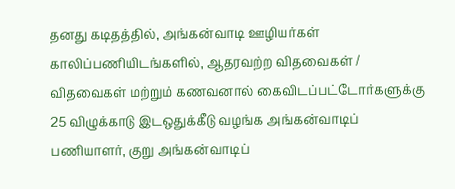தனது கடிதத்தில், அங்கன்வாடி ஊழியர்கள் காலிப்பணியிடங்களில், ஆதரவற்ற விதவைகள் / விதவைகள் மற்றும் கணவனால் கைவிடப்பட்டோர்களுக்கு 25 விழுக்காடு இடஒதுக்கீடு வழங்க அங்கன்வாடிப் பணியாளர், குறு அங்கன்வாடிப்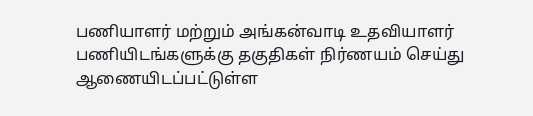பணியாளர் மற்றும் அங்கன்வாடி உதவியாளர் பணியிடங்களுக்கு தகுதிகள் நிர்ணயம் செய்து ஆணையிடப்பட்டுள்ள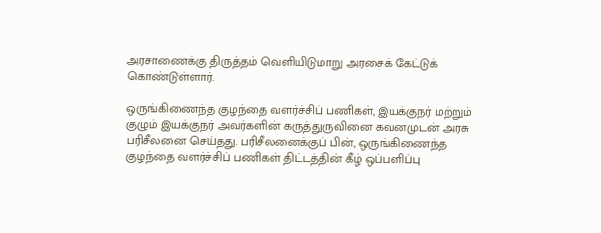அரசாணைக்கு திருத்தம் வெளியிடுமாறு அரசைக் கேட்டுக் கொண்டுள்ளார்.

ஒருங்கிணைந்த குழந்தை வளர்ச்சிப் பணிகள், இயக்குநர் மற்றும் குழும் இயக்குநர் அவர்களின் கருத்துருவினை கவனமுடன் அரசு பரிசீலனை செய்தது. பரிசீலனைக்குப் பின், ஒருங்கிணைந்த குழந்தை வளர்ச்சிப் பணிகள் திட்டத்தின் கீழ் ஒப்பளிப்பு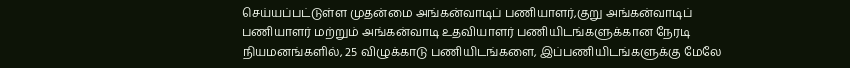செய்யப்பட்டுள்ள முதன்மை அங்கன்வாடிப் பணியாளர்,குறு அங்கன்வாடிப் பணியாளர் மற்றும் அங்கன்வாடி உதவியாளர் பணியிடங்களுக்கான நேரடி நியமனங்களில், 25 விழுக்காடு பணியிடங்களை, இப்பணியிடங்களுக்கு மேலே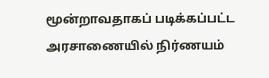மூன்றாவதாகப் படிக்கப்பட்ட அரசாணையில் நிர்ணயம்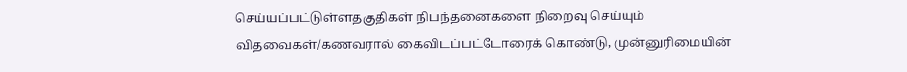செய்யப்பட்டுள்ளதகுதிகள் நிபந்தனைகளை நிறைவு செய்யும் விதவைகள்/கணவரால் கைவிடப்பட்டோரைக் கொண்டு, முன்னுரிமையின்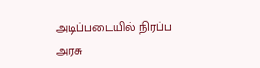அடிப்படையில் நிரப்ப அரசு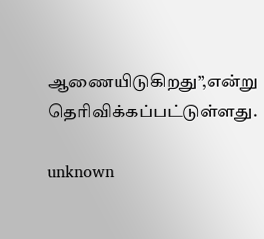ஆணையிடுகிறது”,என்று தெரிவிக்கப்பட்டுள்ளது.

unknown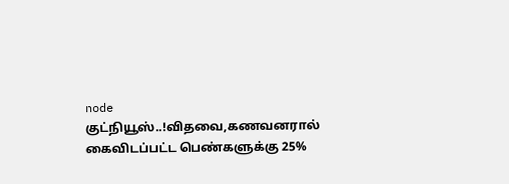node
குட்நியூஸ்..!விதவை,கணவனரால் கைவிடப்பட்ட பெண்களுக்கு 25%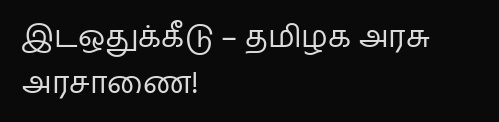இடஒதுக்கீடு – தமிழக அரசு அரசாணை!